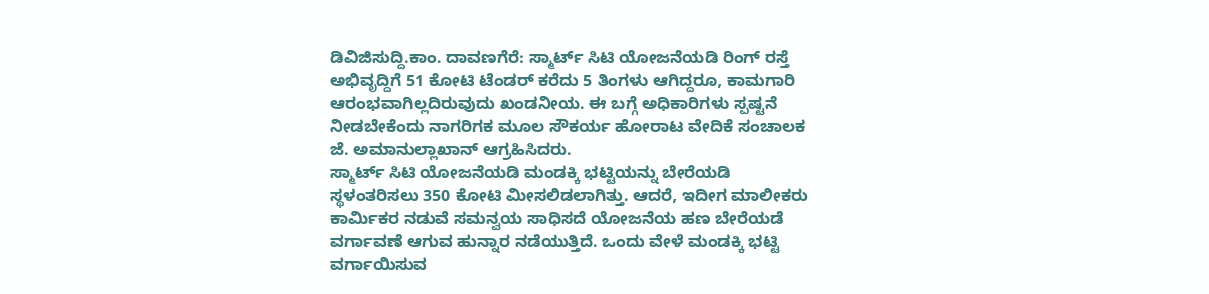ಡಿವಿಜಿಸುದ್ದಿ.ಕಾಂ. ದಾವಣಗೆರೆ: ಸ್ಮಾರ್ಟ್ ಸಿಟಿ ಯೋಜನೆಯಡಿ ರಿಂಗ್ ರಸ್ತೆ ಅಭಿವೃದ್ದಿಗೆ 51 ಕೋಟಿ ಟೆಂಡರ್ ಕರೆದು 5 ತಿಂಗಳು ಆಗಿದ್ದರೂ, ಕಾಮಗಾರಿ ಆರಂಭವಾಗಿಲ್ಲದಿರುವುದು ಖಂಡನೀಯ. ಈ ಬಗ್ಗೆ ಅಧಿಕಾರಿಗಳು ಸ್ಪಷ್ಟನೆ ನೀಡಬೇಕೆಂದು ನಾಗರಿಗಕ ಮೂಲ ಸೌಕರ್ಯ ಹೋರಾಟ ವೇದಿಕೆ ಸಂಚಾಲಕ ಜೆ. ಅಮಾನುಲ್ಲಾಖಾನ್ ಆಗ್ರಹಿಸಿದರು.
ಸ್ಮಾರ್ಟ್ ಸಿಟಿ ಯೋಜನೆಯಡಿ ಮಂಡಕ್ಕಿ ಭಟ್ಟಿಯನ್ನು ಬೇರೆಯಡಿ ಸ್ಥಳಂತರಿಸಲು 350 ಕೋಟಿ ಮೀಸಲಿಡಲಾಗಿತ್ತು. ಆದರೆ, ಇದೀಗ ಮಾಲೀಕರು ಕಾರ್ಮಿಕರ ನಡುವೆ ಸಮನ್ವಯ ಸಾಧಿಸದೆ ಯೋಜನೆಯ ಹಣ ಬೇರೆಯಡೆ ವರ್ಗಾವಣೆ ಆಗುವ ಹುನ್ನಾರ ನಡೆಯುತ್ತಿದೆ. ಒಂದು ವೇಳೆ ಮಂಡಕ್ಕಿ ಭಟ್ಟಿ ವರ್ಗಾಯಿಸುವ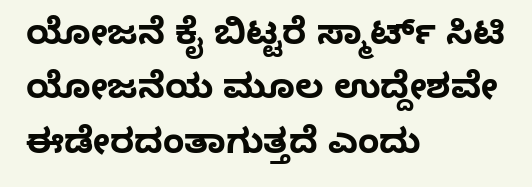ಯೋಜನೆ ಕೈ ಬಿಟ್ಟರೆ ಸ್ಮಾರ್ಟ್ ಸಿಟಿ ಯೋಜನೆಯ ಮೂಲ ಉದ್ದೇಶವೇ ಈಡೇರದಂತಾಗುತ್ತದೆ ಎಂದು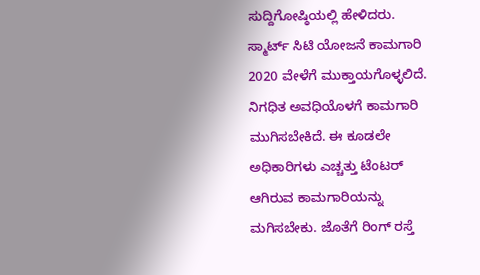ಸುದ್ದಿಗೋಷ್ಠಿಯಲ್ಲಿ ಹೇಳಿದರು.
ಸ್ಮಾರ್ಟ್ ಸಿಟಿ ಯೋಜನೆ ಕಾಮಗಾರಿ 2020 ವೇಳೆಗೆ ಮುಕ್ತಾಯಗೊಳ್ಳಲಿದೆ. ನಿಗಧಿತ ಅವಧಿಯೊಳಗೆ ಕಾಮಗಾರಿ ಮುಗಿಸಬೇಕಿದೆ. ಈ ಕೂಡಲೇ ಅಧಿಕಾರಿಗಳು ಎಚ್ಚತ್ತು ಟೆಂಟರ್ ಆಗಿರುವ ಕಾಮಗಾರಿಯನ್ನು ಮಗಿಸಬೇಕು. ಜೊತೆಗೆ ರಿಂಗ್ ರಸ್ತೆ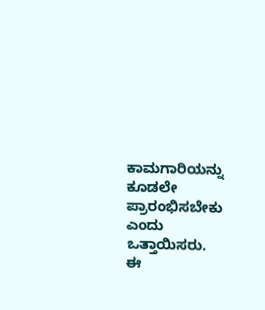ಕಾಮಗಾರಿಯನ್ನು ಕೂಡಲೇ ಪ್ರಾರಂಭಿಸಬೇಕು ಎಂದು ಒತ್ತಾಯಿಸರು.
ಈ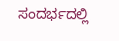ಸಂದರ್ಭದಲ್ಲಿ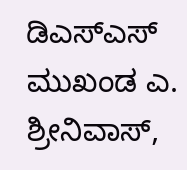ಡಿಎಸ್ಎಸ್ ಮುಖಂಡ ಎ. ಶ್ರೀನಿವಾಸ್,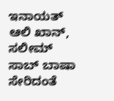ಇನಾಯತ್ ಆಲಿ ಖಾನ್, ಸಲೀಮ್ ಸಾಬ್ ಬಾಷಾ ಸೇರಿದಂತೆ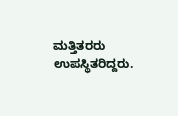ಮತ್ತಿತರರು ಉಪಸ್ಥಿತರಿದ್ದರು.